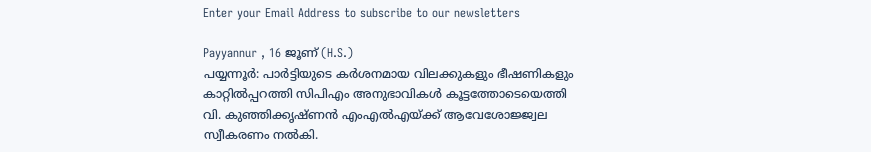Enter your Email Address to subscribe to our newsletters

Payyannur , 16 ജൂണ് (H.S.)
പയ്യന്നൂർ: പാർട്ടിയുടെ കർശനമായ വിലക്കുകളും ഭീഷണികളും കാറ്റിൽപ്പറത്തി സിപിഎം അനുഭാവികൾ കൂട്ടത്തോടെയെത്തി വി. കുഞ്ഞിക്കൃഷ്ണൻ എംഎൽഎയ്ക്ക് ആവേശോജ്ജ്വല സ്വീകരണം നൽകി.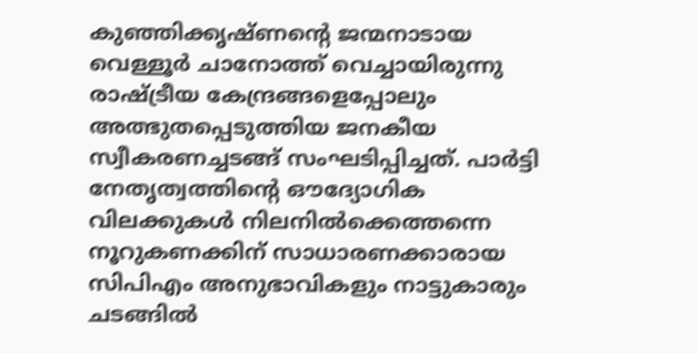കുഞ്ഞിക്കൃഷ്ണന്റെ ജന്മനാടായ വെള്ളൂർ ചാനോത്ത് വെച്ചായിരുന്നു രാഷ്ട്രീയ കേന്ദ്രങ്ങളെപ്പോലും അത്ഭുതപ്പെടുത്തിയ ജനകീയ സ്വീകരണച്ചടങ്ങ് സംഘടിപ്പിച്ചത്. പാർട്ടി നേതൃത്വത്തിന്റെ ഔദ്യോഗിക വിലക്കുകൾ നിലനിൽക്കെത്തന്നെ നൂറുകണക്കിന് സാധാരണക്കാരായ സിപിഎം അനുഭാവികളും നാട്ടുകാരും ചടങ്ങിൽ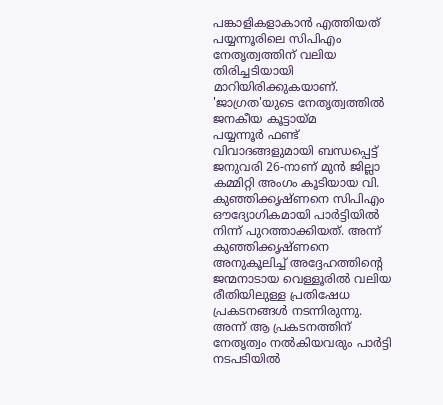പങ്കാളികളാകാൻ എത്തിയത് പയ്യന്നൂരിലെ സിപിഎം നേതൃത്വത്തിന് വലിയ തിരിച്ചടിയായി മാറിയിരിക്കുകയാണ്.
'ജാഗ്രത'യുടെ നേതൃത്വത്തിൽ ജനകീയ കൂട്ടായ്മ
പയ്യന്നൂർ ഫണ്ട് വിവാദങ്ങളുമായി ബന്ധപ്പെട്ട് ജനുവരി 26-നാണ് മുൻ ജില്ലാ കമ്മിറ്റി അംഗം കൂടിയായ വി. കുഞ്ഞിക്കൃഷ്ണനെ സിപിഎം ഔദ്യോഗികമായി പാർട്ടിയിൽ നിന്ന് പുറത്താക്കിയത്. അന്ന് കുഞ്ഞിക്കൃഷ്ണനെ അനുകൂലിച്ച് അദ്ദേഹത്തിന്റെ ജന്മനാടായ വെള്ളൂരിൽ വലിയ രീതിയിലുള്ള പ്രതിഷേധ പ്രകടനങ്ങൾ നടന്നിരുന്നു. അന്ന് ആ പ്രകടനത്തിന് നേതൃത്വം നൽകിയവരും പാർട്ടി നടപടിയിൽ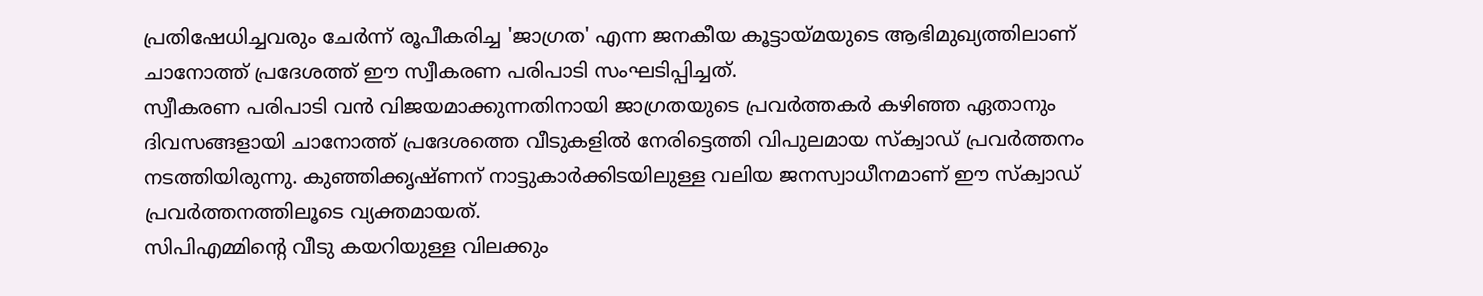പ്രതിഷേധിച്ചവരും ചേർന്ന് രൂപീകരിച്ച 'ജാഗ്രത' എന്ന ജനകീയ കൂട്ടായ്മയുടെ ആഭിമുഖ്യത്തിലാണ് ചാനോത്ത് പ്രദേശത്ത് ഈ സ്വീകരണ പരിപാടി സംഘടിപ്പിച്ചത്.
സ്വീകരണ പരിപാടി വൻ വിജയമാക്കുന്നതിനായി ജാഗ്രതയുടെ പ്രവർത്തകർ കഴിഞ്ഞ ഏതാനും ദിവസങ്ങളായി ചാനോത്ത് പ്രദേശത്തെ വീടുകളിൽ നേരിട്ടെത്തി വിപുലമായ സ്ക്വാഡ് പ്രവർത്തനം നടത്തിയിരുന്നു. കുഞ്ഞിക്കൃഷ്ണന് നാട്ടുകാർക്കിടയിലുള്ള വലിയ ജനസ്വാധീനമാണ് ഈ സ്ക്വാഡ് പ്രവർത്തനത്തിലൂടെ വ്യക്തമായത്.
സിപിഎമ്മിന്റെ വീടു കയറിയുള്ള വിലക്കും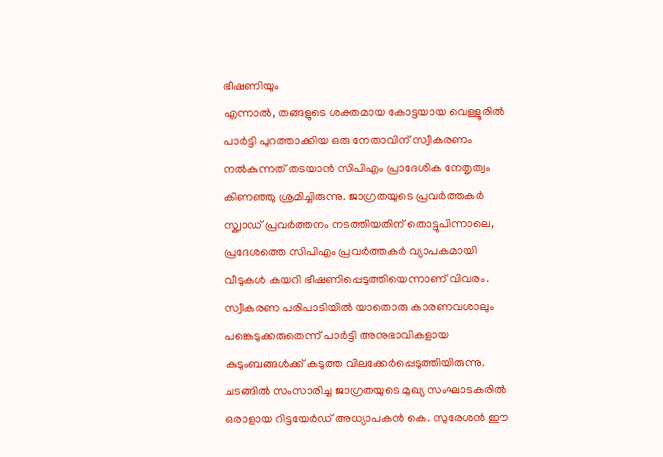ഭീഷണിയും
എന്നാൽ, തങ്ങളുടെ ശക്തമായ കോട്ടയായ വെള്ളൂരിൽ പാർട്ടി പുറത്താക്കിയ ഒരു നേതാവിന് സ്വീകരണം നൽകുന്നത് തടയാൻ സിപിഎം പ്രാദേശിക നേതൃത്വം കിണഞ്ഞു ശ്രമിച്ചിരുന്നു. ജാഗ്രതയുടെ പ്രവർത്തകർ സ്ക്വാഡ് പ്രവർത്തനം നടത്തിയതിന് തൊട്ടുപിന്നാലെ, പ്രദേശത്തെ സിപിഎം പ്രവർത്തകർ വ്യാപകമായി വീടുകൾ കയറി ഭീഷണിപ്പെടുത്തിയെന്നാണ് വിവരം. സ്വീകരണ പരിപാടിയിൽ യാതൊരു കാരണവശാലും പങ്കെടുക്കരുതെന്ന് പാർട്ടി അനുഭാവികളായ കുടുംബങ്ങൾക്ക് കടുത്ത വിലക്കേർപ്പെടുത്തിയിരുന്നു.
ചടങ്ങിൽ സംസാരിച്ച ജാഗ്രതയുടെ മുഖ്യ സംഘാടകരിൽ ഒരാളായ റിട്ടയേർഡ് അധ്യാപകൻ കെ. സുരേശൻ ഈ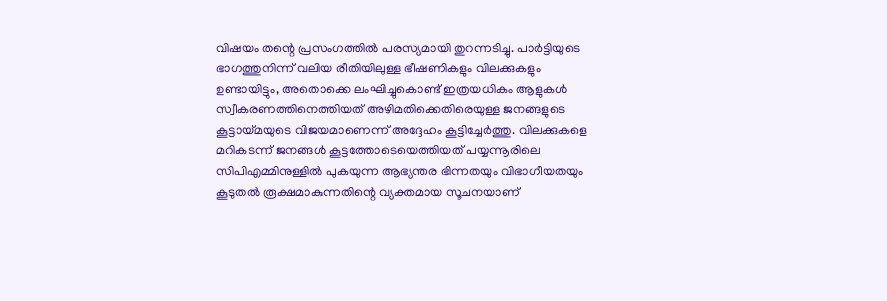വിഷയം തന്റെ പ്രസംഗത്തിൽ പരസ്യമായി തുറന്നടിച്ചു. പാർട്ടിയുടെ ഭാഗത്തുനിന്ന് വലിയ രീതിയിലുള്ള ഭീഷണികളും വിലക്കുകളും ഉണ്ടായിട്ടും, അതൊക്കെ ലംഘിച്ചുകൊണ്ട് ഇത്രയധികം ആളുകൾ സ്വീകരണത്തിനെത്തിയത് അഴിമതിക്കെതിരെയുള്ള ജനങ്ങളുടെ കൂട്ടായ്മയുടെ വിജയമാണെന്ന് അദ്ദേഹം കൂട്ടിച്ചേർത്തു. വിലക്കുകളെ മറികടന്ന് ജനങ്ങൾ കൂട്ടത്തോടെയെത്തിയത് പയ്യന്നൂരിലെ സിപിഎമ്മിനുള്ളിൽ പുകയുന്ന ആഭ്യന്തര ഭിന്നതയും വിഭാഗീയതയും കൂടുതൽ രൂക്ഷമാകുന്നതിന്റെ വ്യക്തമായ സൂചനയാണ്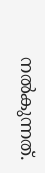നൽകുന്നത്.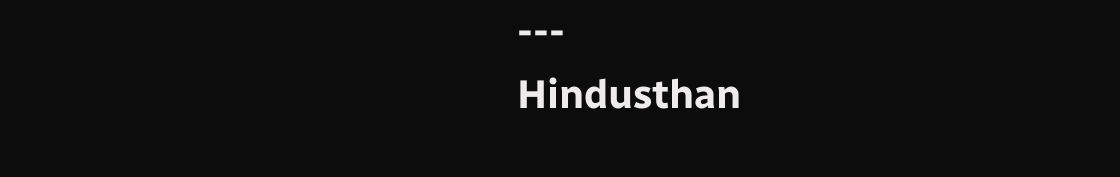---
Hindusthan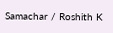Samachar / Roshith K